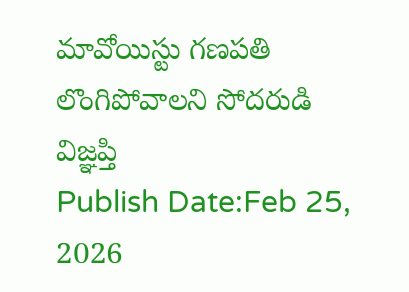మావోయిస్టు గణపతి లొంగిపోవాలని సోదరుడి విజ్ఞప్తి
Publish Date:Feb 25, 2026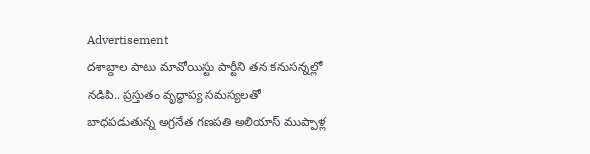Advertisement
దశాబ్దాల పాటు మావోయిస్టు పార్టీని తన కనుసన్నల్లో నడిపి.. ప్రస్తుతం వృద్ధాప్య సమస్యలతో బాధపడుతున్న అగ్రనేత గణపతి అలియాస్ ముప్పాళ్ల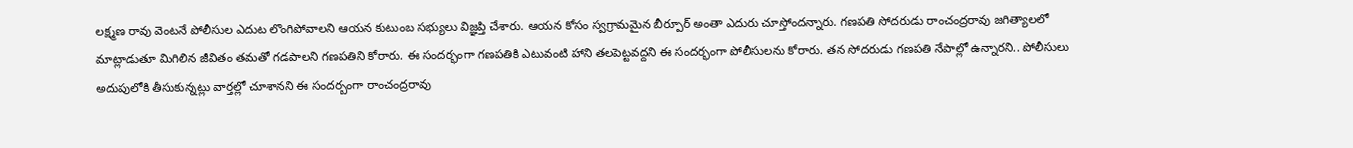లక్ష్మణ రావు వెంటనే పోలీసుల ఎదుట లొంగిపోవాలని ఆయన కుటుంబ సభ్యులు విజ్ఞప్తి చేశారు. ఆయన కోసం స్వగ్రామమైన బీర్పూర్ అంతా ఎదురు చూస్తోందన్నారు. గణపతి సోదరుడు రాంచంద్రరావు జగిత్యాలలో మాట్లాడుతూ మిగిలిన జీవితం తమతో గడపాలని గణపతిని కోరారు. ఈ సందర్భంగా గణపతికి ఎటువంటి హాని తలపెట్టవద్దని ఈ సందర్భంగా పోలీసులను కోరారు. తన సోదరుడు గణపతి నేపాల్లో ఉన్నారని.. పోలీసులు అదుపులోకి తీసుకున్నట్లు వార్తల్లో చూశానని ఈ సందర్బంగా రాంచంద్రరావు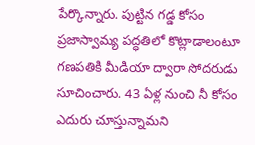పేర్కొన్నారు. పుట్టిన గడ్డ కోసం ప్రజాస్వామ్య పద్ధతిలో కొట్లాడాలంటూ గణపతికి మీడియా ద్వారా సోదరుడు సూచించారు. 43 ఏళ్ల నుంచి నీ కోసం ఎదురు చూస్తున్నామని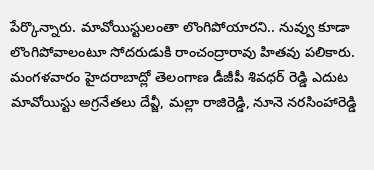పేర్కొన్నారు. మావోయిస్టులంతా లొంగిపోయారని.. నువ్వు కూడా లొంగిపోవాలంటూ సోదరుడుకి రాంచంద్రారావు హితవు పలికారు. మంగళవారం హైదరాబాద్లో తెలంగాణ డీజీపీ శివధర్ రెడ్డి ఎదుట మావోయిస్టు అగ్రనేతలు దేవ్జీ, మల్లా రాజిరెడ్డి, నూనె నరసింహారెడ్డి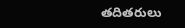తదితరులు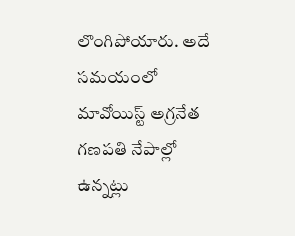లొంగిపోయారు. అదే సమయంలో మావోయిస్ట్ అగ్రనేత గణపతి నేపాల్లో ఉన్నట్లు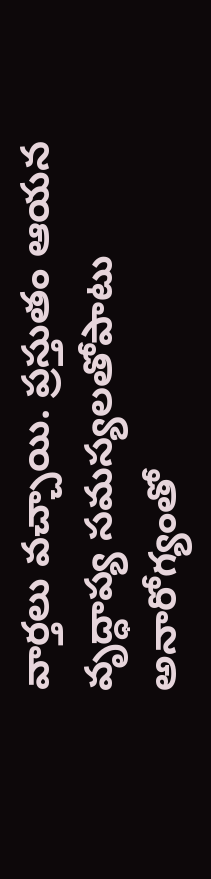వార్తలు వచ్చాయి. ప్రస్తుతం ఆయన వృద్ధాప్య సమస్యలతోపాటు అనారోగ్యంతో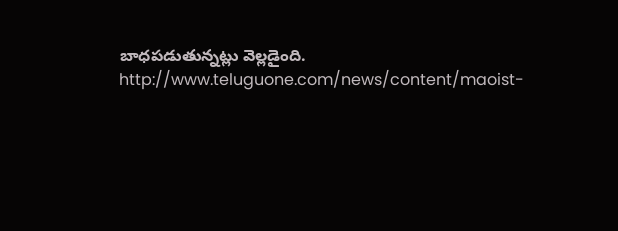బాధపడుతున్నట్లు వెల్లడైంది.
http://www.teluguone.com/news/content/maoist-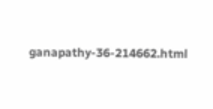ganapathy-36-214662.html